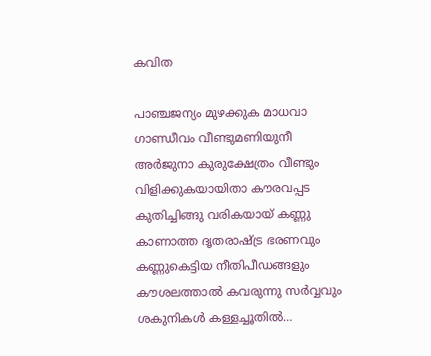കവിത

പാഞ്ചജന്യം മുഴക്കുക മാധവാ ഗാണ്ഡീവം വീണ്ടുമണിയുനീ അർജുനാ കുരുക്ഷേത്രം വീണ്ടും വിളിക്കുകയായിതാ കൗരവപ്പട കുതിച്ചിങ്ങു വരികയായ് കണ്ണു കാണാത്ത ദൃതരാഷ്ട്ര ഭരണവും കണ്ണുകെട്ടിയ നീതിപീഡങ്ങളും കൗശലത്താൽ കവരുന്നു സർവ്വവും ശകുനികൾ കള്ളച്ചൂതിൽ…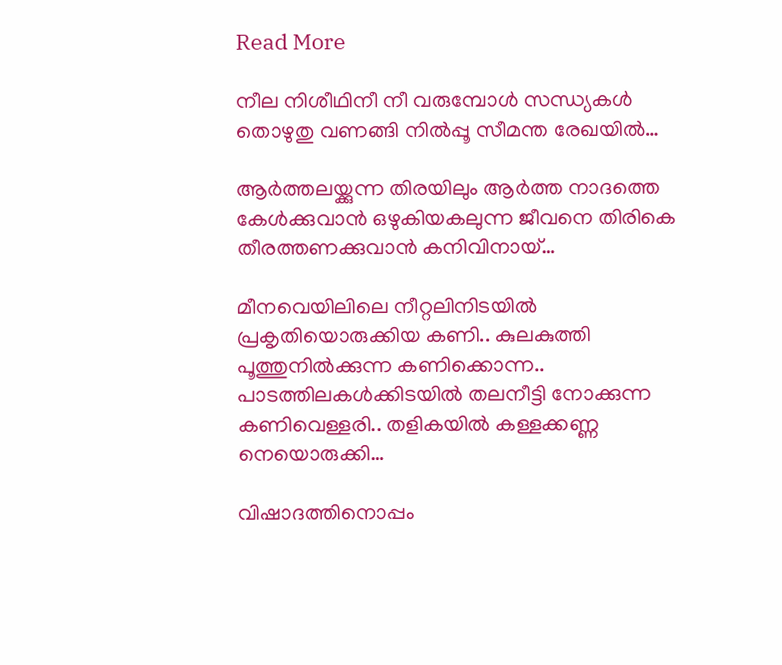Read More

നീല നിശീഥിനീ നീ വരുമ്പോൾ സന്ധ്യകൾ തൊഴുതു വണങ്ങി നിൽപ്പൂ സീമന്ത രേഖയിൽ…

ആർത്തലയ്ക്കുന്ന തിരയിലും ആർത്ത നാദത്തെ കേൾക്കുവാൻ ഒഴുകിയകലുന്ന ജീവനെ തിരികെ തീരത്തണക്കുവാൻ കനിവിനായ്…

മീനവെയിലിലെ നീറ്റലിനിടയിൽ പ്രകൃതിയൊരുക്കിയ കണി.. കുലകുത്തി പൂത്തുനിൽക്കുന്ന കണിക്കൊന്ന.. പാടത്തിലകൾക്കിടയിൽ തലനീട്ടി നോക്കുന്ന കണിവെള്ളരി.. തളികയിൽ കള്ളക്കണ്ണ നെയൊരുക്കി…

വിഷാദത്തിനൊപ്പം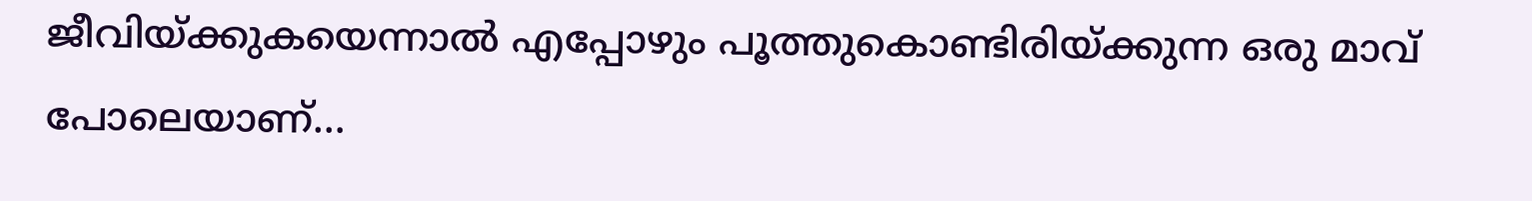ജീവിയ്ക്കുകയെന്നാൽ എപ്പോഴും പൂത്തുകൊണ്ടിരിയ്ക്കുന്ന ഒരു മാവ് പോലെയാണ്…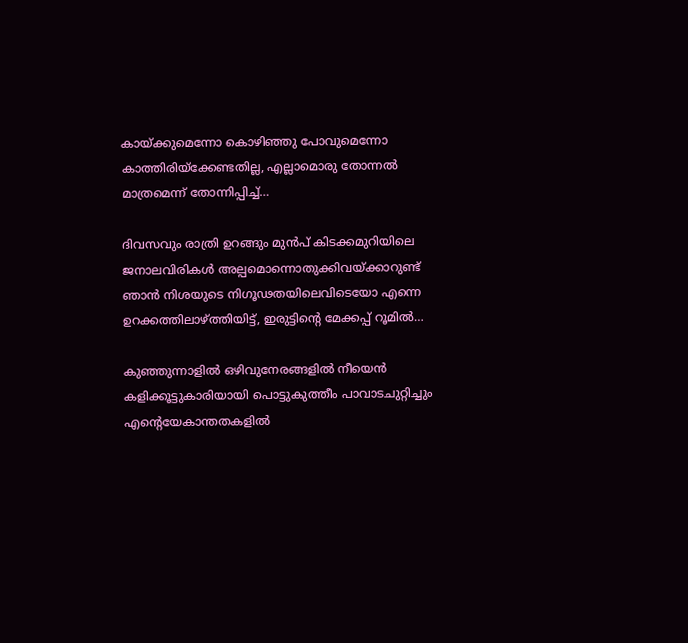കായ്ക്കുമെന്നോ കൊഴിഞ്ഞു പോവുമെന്നോ കാത്തിരിയ്ക്കേണ്ടതില്ല, എല്ലാമൊരു തോന്നൽ മാത്രമെന്ന് തോന്നിപ്പിച്ച്…

ദിവസവും രാത്രി ഉറങ്ങും മുൻപ് കിടക്കമുറിയിലെ ജനാലവിരികൾ അല്പമൊന്നൊതുക്കിവയ്ക്കാറുണ്ട് ഞാൻ നിശയുടെ നിഗൂഢതയിലെവിടെയോ എന്നെ ഉറക്കത്തിലാഴ്ത്തിയിട്ട്, ഇരുട്ടിന്റെ മേക്കപ്പ് റൂമിൽ…

കുഞ്ഞുന്നാളിൽ ഒഴിവുനേരങ്ങളിൽ നീയെൻ കളിക്കൂട്ടുകാരിയായി പൊട്ടുകുത്തീം പാവാടചുറ്റിച്ചും എന്റെയേകാന്തതകളിൽ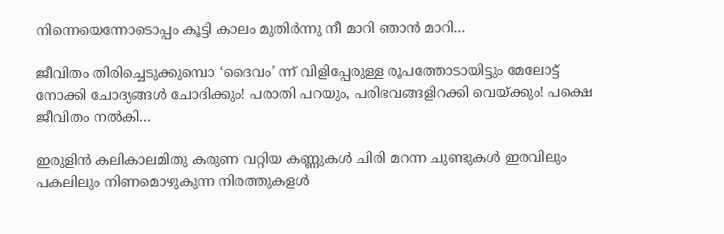നിന്നെയെന്നോടൊപ്പം കൂട്ടി കാലം മുതിർന്നു നീ മാറി ഞാൻ മാറി…

ജീവിതം തിരിച്ചെടുക്കുമ്പൊ ‘ദൈവം’ ന്ന് വിളിപ്പേരുള്ള രൂപത്തോടായിട്ടും മേലോട്ട് നോക്കി ചോദ്യങ്ങൾ ചോദിക്കും! പരാതി പറയും, പരിഭവങ്ങളിറക്കി വെയ്ക്കും! പക്ഷെ ജീവിതം നൽകി…

ഇരുളിൻ കലികാലമിതു കരുണ വറ്റിയ കണ്ണുകൾ ചിരി മറന്ന ചുണ്ടുകൾ ഇരവിലും പകലിലും നിണമൊഴുകുന്ന നിരത്തുകളൾ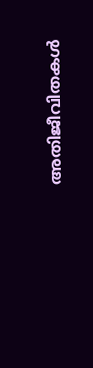അതിജീവിതകൾ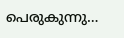പെരുകുന്നു…